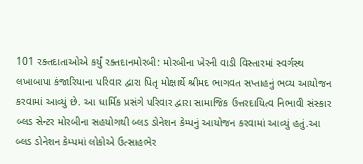101 રક્તદાતાઓએ કર્યું રક્તદાનમોરબી: મોરબીના ખેરની વાડી વિસ્તારમાં સ્વર્ગસ્થ લખાબાપા કંજારિયાના પરિવાર દ્વારા પિતૃ મોક્ષાર્થે શ્રીમદ ભાગવત સપ્તાહનું ભવ્ય આયોજન કરવામાં આવ્યું છે. આ ધાર્મિક પ્રસંગે પરિવાર દ્વારા સામાજિક ઉત્તરદાયિત્વ નિભાવી સંસ્કાર બ્લડ સેન્ટર મોરબીના સહયોગથી બ્લડ ડોનેશન કેમ્પનું આયોજન કરવામાં આવ્યું હતું.આ બ્લડ ડોનેશન કેમ્પમાં લોકોએ ઉત્સાહભેર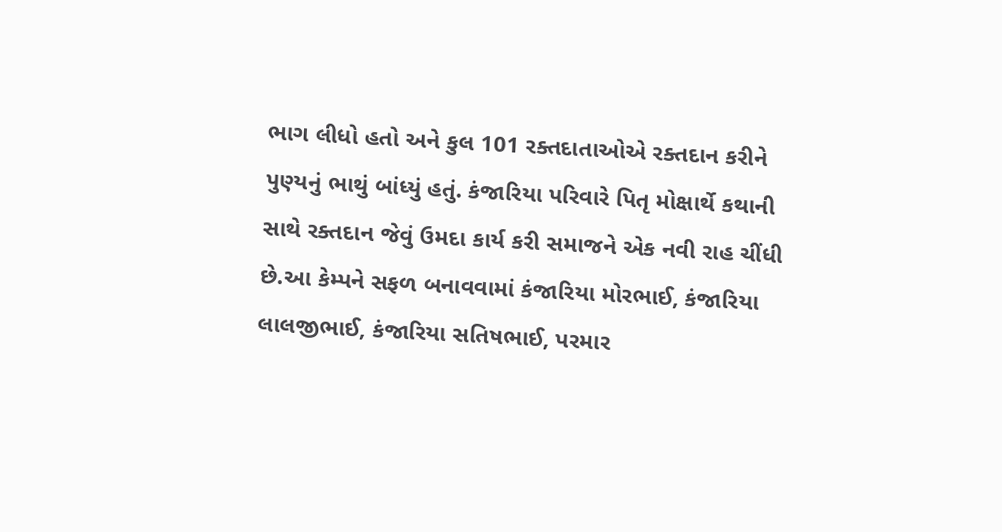ભાગ લીધો હતો અને કુલ 101 રક્તદાતાઓએ રક્તદાન કરીને પુણ્યનું ભાથું બાંધ્યું હતું. કંજારિયા પરિવારે પિતૃ મોક્ષાર્થે કથાની સાથે રક્તદાન જેવું ઉમદા કાર્ય કરી સમાજને એક નવી રાહ ચીંધી છે.આ કેમ્પને સફળ બનાવવામાં કંજારિયા મોરભાઈ, કંજારિયા લાલજીભાઈ, કંજારિયા સતિષભાઈ, પરમાર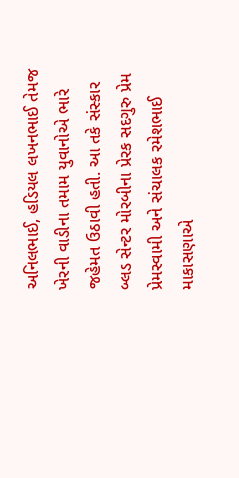અનિલભાઈ, હડિયલ લખનભાઈ તેમજ ખેરની વાડીના તમામ યુવાનોએ ભારે જહેમત ઉઠાવી હતી. આ તકે સંસ્કાર બ્લડ સેન્ટર મોરબીના પ્રેરક સદગુરુ પ્રેમ પ્રેમસ્વામી અને સંચાલક રમેશભાઈ માકાસણાએ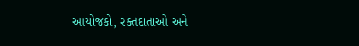આયોજકો, રક્તદાતાઓ અને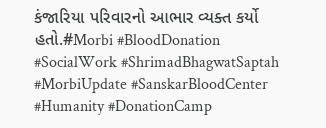કંજારિયા પરિવારનો આભાર વ્યક્ત કર્યો હતો.#Morbi #BloodDonation #SocialWork #ShrimadBhagwatSaptah #MorbiUpdate #SanskarBloodCenter #Humanity #DonationCamp